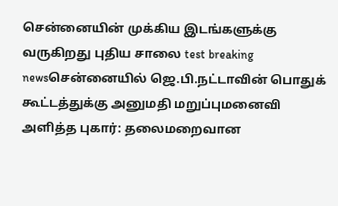சென்னையின் முக்கிய இடங்களுக்கு வருகிறது புதிய சாலை test breaking newsசென்னையில் ஜெ.பி.நட்டாவின் பொதுக் கூட்டத்துக்கு அனுமதி மறுப்புமனைவி அளித்த புகார்: தலைமறைவான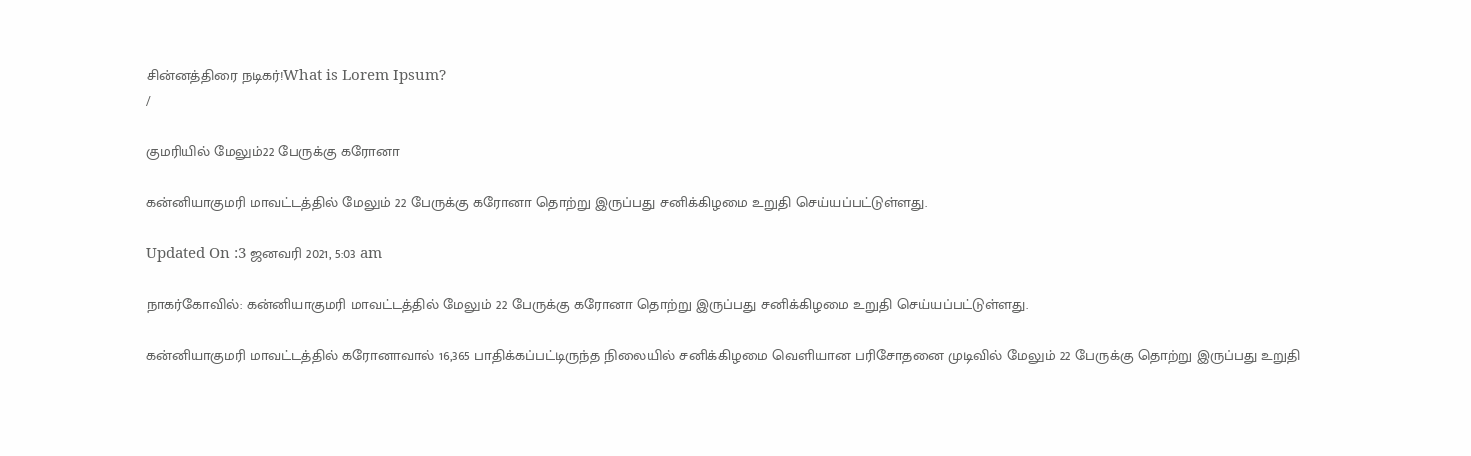சின்னத்திரை நடிகர்!What is Lorem Ipsum?
/

குமரியில் மேலும்22 பேருக்கு கரோனா

கன்னியாகுமரி மாவட்டத்தில் மேலும் 22 பேருக்கு கரோனா தொற்று இருப்பது சனிக்கிழமை உறுதி செய்யப்பட்டுள்ளது.

Updated On :3 ஜனவரி 2021, 5:03 am

நாகர்கோவில்: கன்னியாகுமரி மாவட்டத்தில் மேலும் 22 பேருக்கு கரோனா தொற்று இருப்பது சனிக்கிழமை உறுதி செய்யப்பட்டுள்ளது.

கன்னியாகுமரி மாவட்டத்தில் கரோனாவால் 16,365 பாதிக்கப்பட்டிருந்த நிலையில் சனிக்கிழமை வெளியான பரிசோதனை முடிவில் மேலும் 22 பேருக்கு தொற்று இருப்பது உறுதி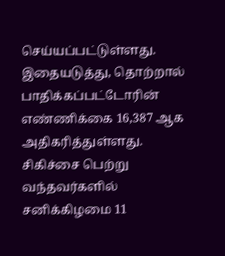செய்யப்பட்டுள்ளது. இதையடுத்து, தொற்றால் பாதிக்கப்பட்டோரின் எண்ணிக்கை 16,387 ஆக அதிகரித்துள்ளது. சிகிச்சை பெற்று வந்தவர்களில் சனிக்கிழமை 11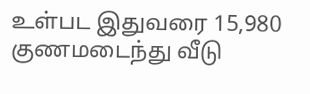உள்பட இதுவரை 15,980 குணமடைந்து வீடு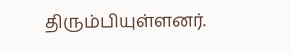திரும்பியுள்ளனர்.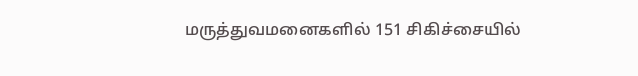மருத்துவமனைகளில் 151 சிகிச்சையில்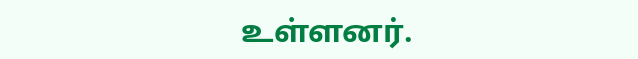உள்ளனர்.